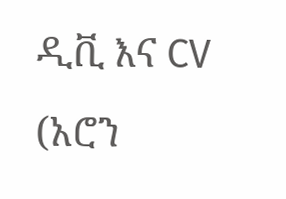ዲቪ እና CV
(አሮን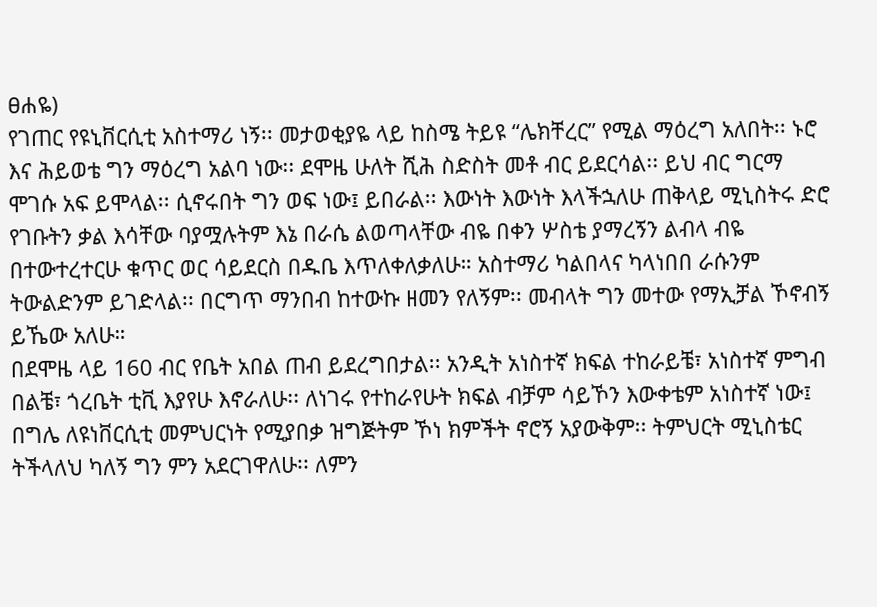ፀሐዬ)
የገጠር የዩኒቨርሲቲ አስተማሪ ነኝ፡፡ መታወቂያዬ ላይ ከስሜ ትይዩ “ሌክቸረር” የሚል ማዕረግ አለበት፡፡ ኑሮ እና ሕይወቴ ግን ማዕረግ አልባ ነው፡፡ ደሞዜ ሁለት ሺሕ ስድስት መቶ ብር ይደርሳል፡፡ ይህ ብር ግርማ ሞገሱ አፍ ይሞላል፡፡ ሲኖሩበት ግን ወፍ ነው፤ ይበራል፡፡ እውነት እውነት እላችኋለሁ ጠቅላይ ሚኒስትሩ ድሮ የገቡትን ቃል እሳቸው ባያሟሉትም እኔ በራሴ ልወጣላቸው ብዬ በቀን ሦስቴ ያማረኝን ልብላ ብዬ በተውተረተርሁ ቁጥር ወር ሳይደርስ በዱቤ እጥለቀለቃለሁ። አስተማሪ ካልበላና ካላነበበ ራሱንም ትውልድንም ይገድላል፡፡ በርግጥ ማንበብ ከተውኩ ዘመን የለኝም፡፡ መብላት ግን መተው የማኢቻል ኾኖብኝ ይኼው አለሁ።
በደሞዜ ላይ 160 ብር የቤት አበል ጠብ ይደረግበታል፡፡ አንዲት አነስተኛ ክፍል ተከራይቼ፣ አነስተኛ ምግብ በልቼ፣ ጎረቤት ቲቪ እያየሁ እኖራለሁ፡፡ ለነገሩ የተከራየሁት ክፍል ብቻም ሳይኾን እውቀቴም አነስተኛ ነው፤ በግሌ ለዩነቨርሲቲ መምህርነት የሚያበቃ ዝግጅትም ኾነ ክምችት ኖሮኝ አያውቅም፡፡ ትምህርት ሚኒስቴር ትችላለህ ካለኝ ግን ምን አደርገዋለሁ፡፡ ለምን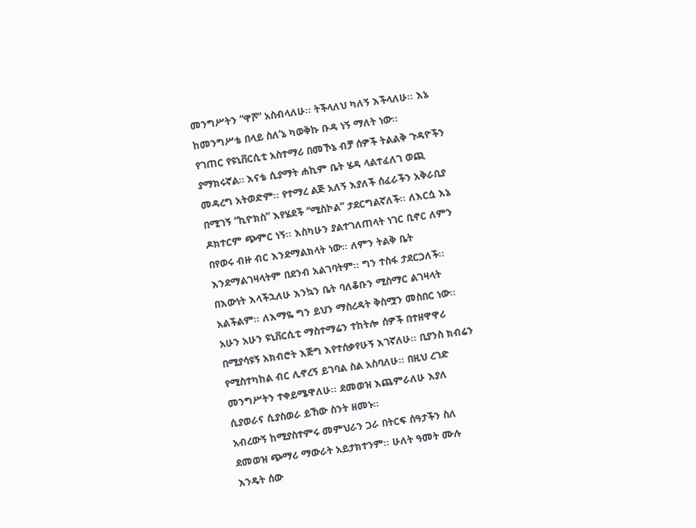መንግሥትን “ዋሾ” አስብላለሁ፡፡ ትችላለህ ካለኝ እችላለሁ፡፡ እኔ ከመንግሥቴ በላይ ስለ’ኔ ካወቅኩ ቡዳ ነኝ ማለት ነው፡፡
የገጠር የዩኒቨርሲቲ አስተማሪ በመኾኔ ብቻ ሰዎች ትልልቅ ጉዳዮችን ያማክሩኛል። እናቴ ሲያማት ሐኪም ቤት ሄዳ ላልተፈለገ ወጪ መዳረግ አትወድም፡፡ የተማረ ልጅ አለኝ እያለች ሰፈራችን አቅራቢያ በሚገኝ “ኪዮክስ” እየሄደች “ሚስኮል” ታደርግልኛለች፡፡ ለእርሷ እኔ ዶክተርም ጭምር ነኝ፡፡ እስካሁን ያልተገለጠላት ነገር ቢኖር ለምን በየወሩ ብዙ ብር እንደማልክላት ነው፡፡ ለምን ትልቅ ቤት እንደማልገዛላትም በደንብ አልገባትም፡፡ ግን ተስፋ ታደርጋለች፡፡ በእውነት እላችኋለሁ እንኳን ቤት ባለቆቡን ሚስማር ልገዛላት አልችልም፡፡ ለእማዬ ግን ይህን ማስረዳት ቅስሟን መስበር ነው፡፡
አሁን አሁን ዩኒቨርሲቲ ማስተማሬን ተከትሎ ሰዎች በተዘዋዋሪ በሚያሳዩኝ አክብሮት እጅግ እየተሰቃየሁኝ እገኛለሁ፡፡ ቢያንስ ክብሬን የሚስተካከል ብር ሊኖረኝ ይገባል ስል አስባለሁ፡፡ በዚህ ረገድ መንግሥትን ተቀይሜዋለሁ፡፡ ደመወዝ እጨምራለሁ እያለ ሲያወራና ሲያስወራ ይኸው ስንት ዘመኑ፡፡
አብረውኝ ከሚያስተምሩ መምህራን ጋራ በትርፍ ሰዓታችን ስለ ደመወዝ ጭማሪ ማውራት አይታክተንም፡፡ ሁለት ዓመት ሙሉ እንዴት ሰው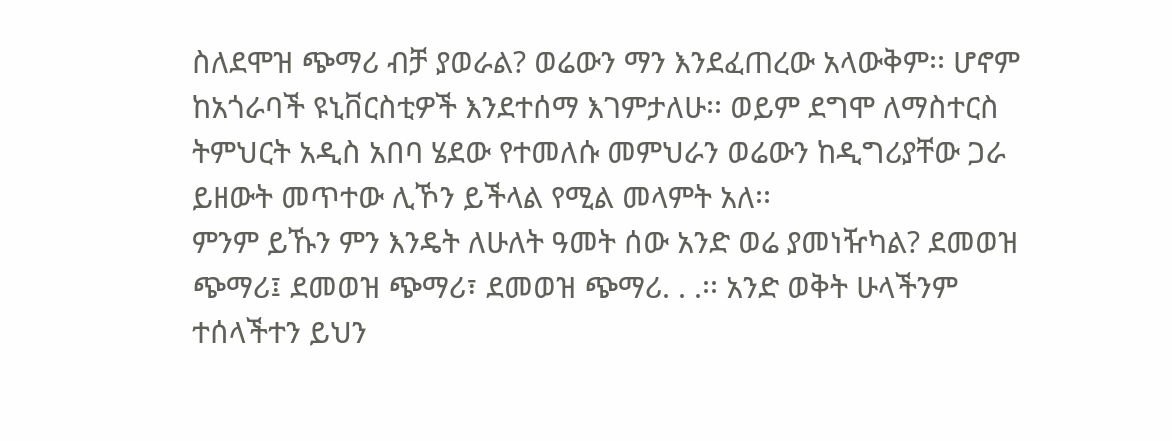ስለደሞዝ ጭማሪ ብቻ ያወራል? ወሬውን ማን እንደፈጠረው አላውቅም፡፡ ሆኖም ከአጎራባች ዩኒቨርስቲዎች እንደተሰማ እገምታለሁ፡፡ ወይም ደግሞ ለማስተርስ ትምህርት አዲስ አበባ ሄደው የተመለሱ መምህራን ወሬውን ከዲግሪያቸው ጋራ ይዘውት መጥተው ሊኾን ይችላል የሚል መላምት አለ፡፡
ምንም ይኹን ምን እንዴት ለሁለት ዓመት ሰው አንድ ወሬ ያመነዥካል? ደመወዝ ጭማሪ፤ ደመወዝ ጭማሪ፣ ደመወዝ ጭማሪ. . .፡፡ አንድ ወቅት ሁላችንም ተሰላችተን ይህን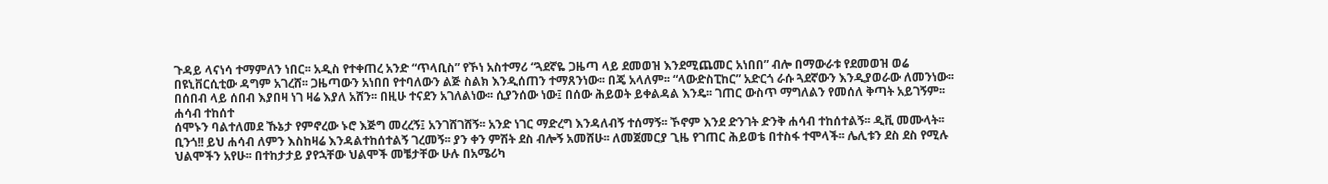ጉዳይ ላናነሳ ተማምለን ነበር፡፡ አዲስ የተቀጠረ አንድ “ጥላቢስ” የኾነ አስተማሪ “ጓደኛዬ ጋዜጣ ላይ ደመወዝ እንደሚጨመር አነበበ” ብሎ በማውራቱ የደመወዝ ወሬ በዩኒቨርሲቲው ዳግም አገረሸ፡፡ ጋዜጣውን አነበበ የተባለውን ልጅ ስልክ እንዲሰጠን ተማጸንነው፡፡ በጄ አላለም፡፡ “ላውድስፒከር” አድርጎ ራሱ ጓደኛውን እንዲያወራው ለመንነው፡፡ በሰበብ ላይ ሰበብ እያበዛ ነገ ዛሬ እያለ አሸን፡፡ በዚሁ ተናደን አገለልነው፡፡ ሲያንሰው ነው፤ በሰው ሕይወት ይቀልዳል እንዴ፡፡ ገጠር ውስጥ ማግለልን የመሰለ ቅጣት አይገኝም፡፡
ሐሳብ ተከሰተ
ሰሞኑን ባልተለመደ ኹኔታ የምኖረው ኑሮ እጅግ መረረኝ፤ አንገሸገሸኝ፡፡ አንድ ነገር ማድረግ እንዳለብኝ ተሰማኝ፡፡ ኾኖም እንደ ድንገት ድንቅ ሐሳብ ተከሰተልኝ፡፡ ዲቪ መሙላት፡፡ ቢንጎ!! ይህ ሐሳብ ለምን እስከዛሬ እንዳልተከሰተልኝ ገረመኝ፡፡ ያን ቀን ምሽት ደስ ብሎኝ አመሸሁ፡፡ ለመጀመርያ ጊዜ የገጠር ሕይወቴ በተስፋ ተሞላች፡፡ ሌሊቱን ደስ ደስ የሚሉ ህልሞችን አየሁ፡፡ በተከታታይ ያየኋቸው ህልሞች መቼታቸው ሁሉ በአሜሪካ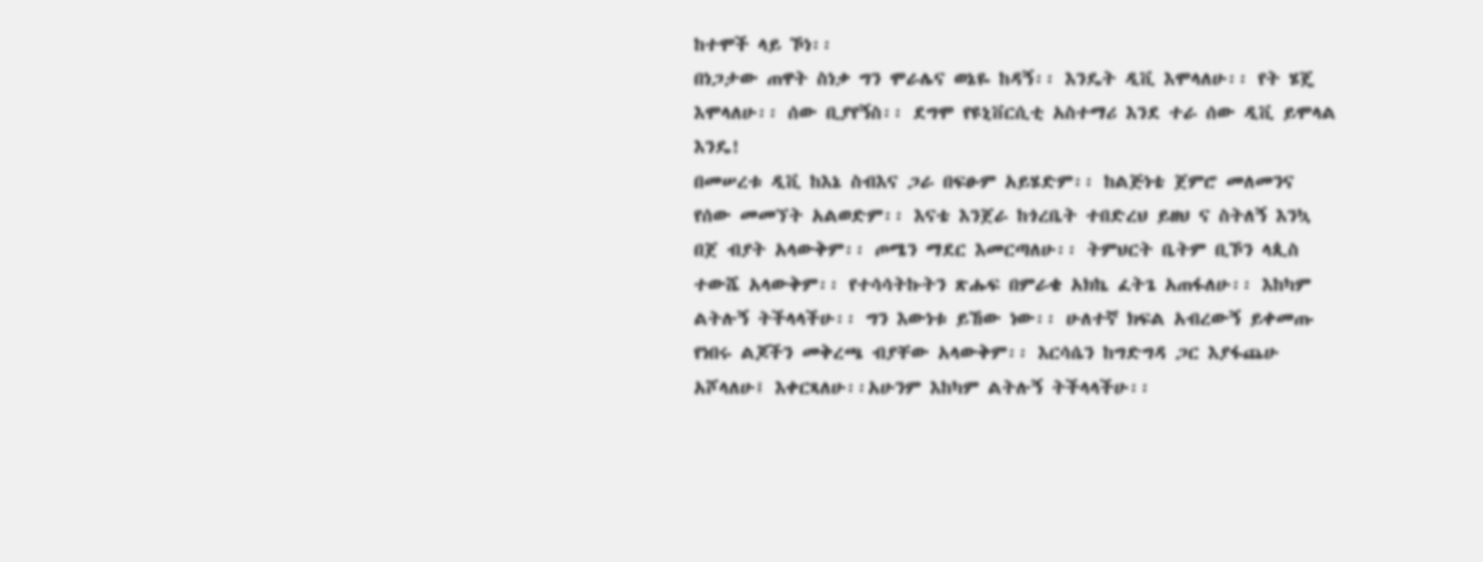ከተሞች ላይ ኾነ፡፡
በነጋታው ጠዋት ስነቃ ግን ሞራሌና ወኔዬ ከዳኝ፡፡ እንዴት ዲቪ እሞላለሁ፡፡ የት ሄጄ እሞላለሁ፡፡ ሰው ቢያየኝስ፡፡ ደግሞ የዩኒቨርሲቲ አስተማሪ እንደ ተራ ሰው ዲቪ ይሞላል እንዴ!
በመሠረቱ ዲቪ ከእኔ ስብእና ጋራ በፍፁም አይሄድም፡፡ ከልጅነቴ ጀምሮ መለመንና የሰው መመኘት አልወድም፡፡ እናቴ እንጀራ ከጎረቤት ተበድረህ ይዘህ ና ስትለኝ እንኳ በጀ ብያት አላውቅም፡፡ ጦሜን ማደር እመርጣለሁ፡፡ ትምህርት ቤትም ቢኾን ላጲስ ተውሼ አላውቅም፡፡ የተሳሳትኩትን ጽሑፍ በምራቄ አክኬ ፈትጌ አጠፋለሁ፡፡ እከካም ልትሉኝ ትችላላችሁ፡፡ ግን እውነቱ ይኸው ነው፡፡ ሁለተኛ ክፍል አብረውኝ ይቀመጡ የነበሩ ልጆችን መቅረጫ ብያቸው አላውቅም፡፡ እርሳሴን ከግድግዳ ጋር እያፋጨሁ አሾላለሁ፤ እቀርጻለሁ፡፡አሁንም እከካም ልትሉኝ ትችላላችሁ፡፡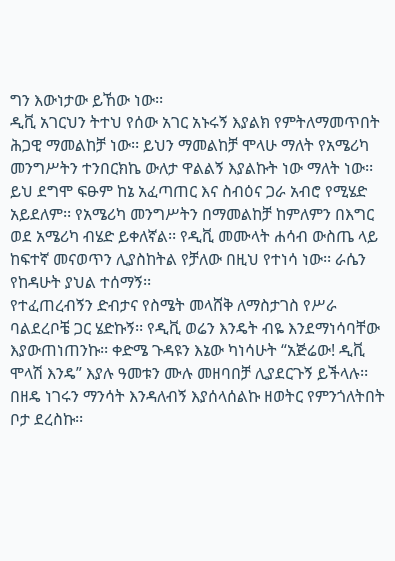ግን እውነታው ይኸው ነው፡፡
ዲቪ አገርህን ትተህ የሰው አገር አኑሩኝ እያልክ የምትለማመጥበት ሕጋዊ ማመልከቻ ነው፡፡ ይህን ማመልከቻ ሞላሁ ማለት የአሜሪካ መንግሥትን ተንበርክኬ ውለታ ዋልልኝ እያልኩት ነው ማለት ነው፡፡ ይህ ደግሞ ፍፁም ከኔ አፈጣጠር እና ስብዕና ጋራ አብሮ የሚሄድ አይደለም፡፡ የአሜሪካ መንግሥትን በማመልከቻ ከምለምን በእግር ወደ አሜሪካ ብሄድ ይቀለኛል፡፡ የዲቪ መሙላት ሐሳብ ውስጤ ላይ ከፍተኛ መናወጥን ሊያስከትል የቻለው በዚህ የተነሳ ነው፡፡ ራሴን የከዳሁት ያህል ተሰማኝ፡፡
የተፈጠረብኝን ድብታና የስሜት መላሸቅ ለማስታገስ የሥራ ባልደረቦቼ ጋር ሄድኩኝ፡፡ የዲቪ ወሬን እንዴት ብዬ እንደማነሳባቸው እያውጠነጠንኩ፡፡ ቀድሜ ጉዳዩን እኔው ካነሳሁት “አጅሬው! ዲቪ ሞላሽ እንዴ” እያሉ ዓመቱን ሙሉ መዘባበቻ ሊያደርጉኝ ይችላሉ፡፡ በዘዴ ነገሩን ማንሳት እንዳለብኝ እያሰላሰልኩ ዘወትር የምንጎለትበት ቦታ ደረስኩ፡፡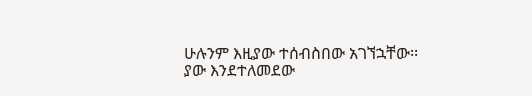ሁሉንም እዚያው ተሰብስበው አገኘኋቸው፡፡ ያው እንደተለመደው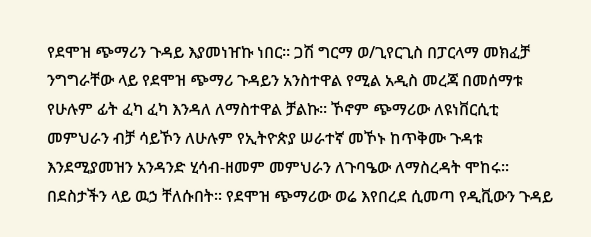የደሞዝ ጭማሪን ጉዳይ እያመነዠኩ ነበር፡፡ ጋሽ ግርማ ወ/ጊየርጊስ በፓርላማ መክፈቻ ንግግራቸው ላይ የደሞዝ ጭማሪ ጉዳይን አንስተዋል የሚል አዲስ መረጃ በመሰማቱ የሁሉም ፊት ፈካ ፈካ እንዳለ ለማስተዋል ቻልኩ፡፡ ኾኖም ጭማሪው ለዩነቨርሲቲ መምህራን ብቻ ሳይኾን ለሁሉም የኢትዮጵያ ሠራተኛ መኾኑ ከጥቅሙ ጉዳቱ እንደሚያመዝን አንዳንድ ሂሳብ-ዘመም መምህራን ለጉባዔው ለማስረዳት ሞከሩ፡፡ በደስታችን ላይ ዉኃ ቸለሱበት፡፡ የደሞዝ ጭማሪው ወሬ እየበረደ ሲመጣ የዲቪውን ጉዳይ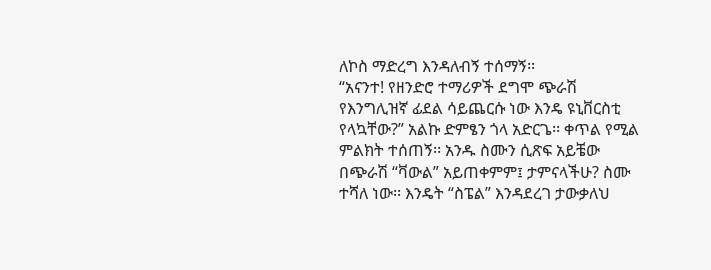ለኮስ ማድረግ እንዳለብኝ ተሰማኝ፡፡
“አናንተ! የዘንድሮ ተማሪዎች ደግሞ ጭራሽ የእንግሊዝኛ ፊደል ሳይጨርሱ ነው እንዴ ዩኒቨርስቲ የላኳቸው?” አልኩ ድምፄን ጎላ አድርጌ፡፡ ቀጥል የሚል ምልክት ተሰጠኝ፡፡ አንዱ ስሙን ሲጽፍ አይቼው በጭራሽ “ቫውል” አይጠቀምም፤ ታምናላችሁ? ስሙ ተሻለ ነው፡፡ እንዴት “ስፔል” እንዳደረገ ታውቃለህ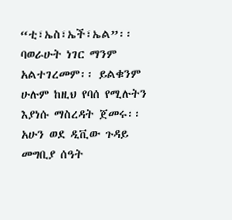“ቲ፣ኤስ፣ኤች፣ኤል”፡፡ ባወራሁት ነገር ማንም አልተገረመም፡፡ ይልቁንም ሁሉም ከዚህ የባሰ የሚሉትን እያነሱ ማስረዳት ጀመሩ፡፡ አሁን ወደ ዲቪው ጉዳይ መግቢያ ሰዓት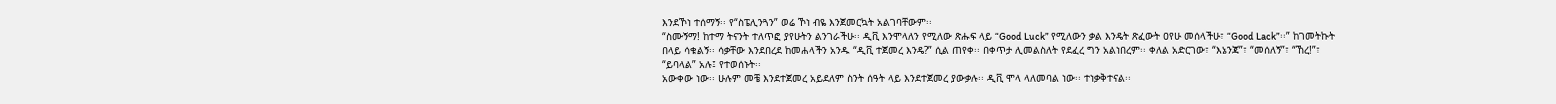እንደኾነ ተሰማኝ፡፡ የ“ስፔሊንጓን” ወሬ ኾነ ብዬ እንጀመርኳት አልገባቸውም፡፡
“ስሙኝማ! ከተማ ትናንት ተለጥፎ ያየሁትን ልንገራችሁ፡፡ ዲቪ እንሞላለን የሚለው ጽሑፍ ላይ “Good Luck” የሚለውን ቃል እንዴት ጽፈውት ዐየሁ መሰላችሁ፣ “Good Lack”፡፡” ከገመትኩት በላይ ሳቁልኝ፡፡ ሳቃቸው እንደበረደ ከመሐላችን አንዱ “ዲቪ ተጀመረ እንዴ?” ሲል ጠየቀ፡፡ በቀጥታ ሊመልስለት የደፈረ ግን አልነበረም፡፡ ቀለል አድርገው፣ “እኔንጃ”፣ “መሰለኝ”፣ “ኸረ!”፣ “ይባላል” አሉ፤ የተወሰኑት፡፡
አውቀው ነው፡፡ ሁሉም መቼ እንደተጀመረ አይደለም ስንት ሰዓት ላይ እንደተጀመረ ያውቃሉ፡፡ ዲቪ ሞላ ላለመባል ነው፡፡ ተነቃቅተናል፡፡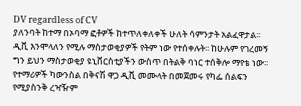DV regardless of CV
ያለንባት ከተማ በኦባማ ፎቶዎች ከተጥለቀለቀች ሁለት ሳምንታት አልፈዋታል፡፡ ዲቪ እንሞላለን የሚሉ ማስታወቂያዎች የትም ነው የተሰቀሉት፡፡ ከሁሉም የገረመኝ ግን ይህን ማስታወቂያ ዩኒቨርስቲያችን ውስጥ በትልቅ ባነር ተሰቅሎ ማየቴ ነው፡፡ የተማሪዎች ካውንስል በቅናሽ ዋጋ ዲቪ መሙላት በመጀመሩ የካፌ ሰልፍን የሚያስንቅ ረዣዥም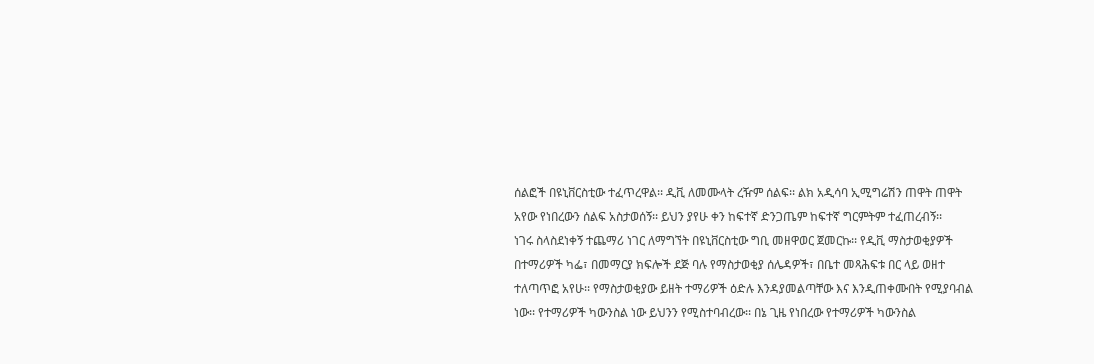ሰልፎች በዩኒቨርስቲው ተፈጥረዋል፡፡ ዲቪ ለመሙላት ረዥም ሰልፍ፡፡ ልክ አዲሳባ ኢሚግሬሽን ጠዋት ጠዋት አየው የነበረውን ሰልፍ አስታወሰኝ፡፡ ይህን ያየሁ ቀን ከፍተኛ ድንጋጤም ከፍተኛ ግርምትም ተፈጠረብኝ፡፡
ነገሩ ስላስደነቀኝ ተጨማሪ ነገር ለማግኘት በዩኒቨርስቲው ግቢ መዘዋወር ጀመርኩ፡፡ የዲቪ ማስታወቂያዎች በተማሪዎች ካፌ፣ በመማርያ ክፍሎች ደጅ ባሉ የማስታወቂያ ሰሌዳዎች፣ በቤተ መጻሕፍቱ በር ላይ ወዘተ ተለጣጥፎ አየሁ፡፡ የማስታወቂያው ይዘት ተማሪዎች ዕድሉ እንዳያመልጣቸው እና እንዲጠቀሙበት የሚያባብል ነው፡፡ የተማሪዎች ካውንስል ነው ይህንን የሚስተባብረው፡፡ በኔ ጊዜ የነበረው የተማሪዎች ካውንስል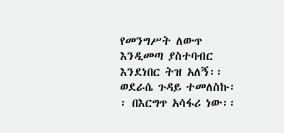የመንግሥት ለውጥ እንዲመጣ ያስተባብር እንደነበር ትዝ አለኝ፡፡
ወደራሴ ጉዳይ ተመለስኩ፡፡ በእርግጥ አሳፋሪ ነው፡፡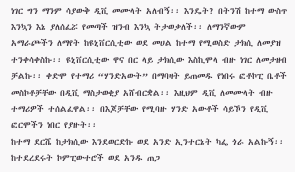ነገር ግን ማንም ሳያውቅ ዲቪ መሙላት አለብኝ፡፡ እንዴት? በትንሽ ከተማ ውስጥ እንኳን እኔ ያለሰፈሯ የመጣች ዝንብ እንኳ ትታወቃለች፡፡ ለማንኛውም አማራጮችን ለማየት ከዩኒቨርሲቲው ወደ መሀል ከተማ የሚወስድ ታክሲ ለመያዝ ተንቀሳቀስኩ፡፡ ዩኒቨርሲቲው ዋና በር ላይ ታክሲው እስኪሞላ ብዙ ነገር ለመታዘብ ቻልኩ፡፡ ቀድሞ የተማሪ “ሃንድአውት” በማባዛት ይጠመዱ የነበሩ ፎቶኮፒ ቤቶች መስኮቶቻቸው በዲቪ ማስታወቂያ አሸብርቋል፡፡ እዚህም ዲቪ ለመሙላት ብዙ ተማሪዎች ተሰልፈዋል፡፡ በእጆቻቸው የሚባዙ ሃንድ አውቶች ሳይኾን የዲቪ ፎርሞችን ነበር የያዙት፡፡
ከተማ ደርሼ ከታክሲው እንደወርድኩ ወደ አንድ ኢንተርኔት ካፌ ጎራ አልኩኝ፡፡ ከተደረደሩት ኮምፒውተሮች ወደ አንዱ ጠጋ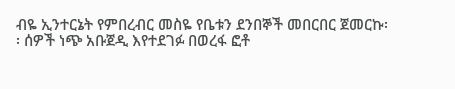ብዬ ኢንተርኔት የምበረብር መስዬ የቤቱን ደንበኞች መበርበር ጀመርኩ፡፡ ሰዎች ነጭ አቡጀዲ እየተደገፉ በወረፋ ፎቶ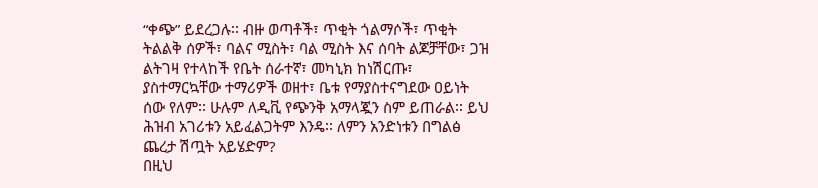“ቀጭ” ይደረጋሉ፡፡ ብዙ ወጣቶች፣ ጥቂት ጎልማሶች፣ ጥቂት ትልልቅ ሰዎች፣ ባልና ሚስት፣ ባል ሚስት እና ሰባት ልጆቻቸው፣ ጋዝ ልትገዛ የተላከች የቤት ሰራተኛ፣ መካኒክ ከነሽርጡ፣ ያስተማርኳቸው ተማሪዎች ወዘተ፣ ቤቱ የማያስተናግደው ዐይነት ሰው የለም፡፡ ሁሉም ለዲቪ የጭንቅ አማላጇን ስም ይጠራል፡፡ ይህ ሕዝብ አገሪቱን አይፈልጋትም እንዴ፡፡ ለምን አንድነቱን በግልፅ ጨረታ ሽጧት አይሄድም?
በዚህ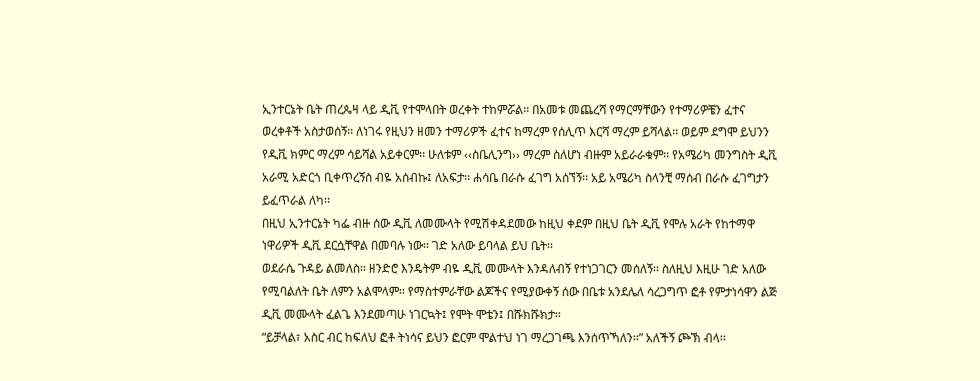ኢንተርኔት ቤት ጠረጴዛ ላይ ዲቪ የተሞላበት ወረቀት ተከምሯል፡፡ በአመቱ መጨረሻ የማርማቸውን የተማሪዎቼን ፈተና ወረቀቶች አስታወሰኝ፡፡ ለነገሩ የዚህን ዘመን ተማሪዎች ፈተና ከማረም የሰሊጥ እርሻ ማረም ይሻላል፡፡ ወይም ደግሞ ይህንን የዲቪ ክምር ማረም ሳይሻል አይቀርም፡፡ ሁለቱም ‹‹ስቤሊንግ›› ማረም ስለሆነ ብዙም አይራራቁም፡፡ የአሜሪካ መንግስት ዲቪ አራሚ አድርጎ ቢቀጥረኝስ ብዬ አሰብኩ፤ ለአፍታ፡፡ ሐሳቤ በራሱ ፈገግ አሰኘኝ፡፡ አይ አሜሪካ ስላንቺ ማሰብ በራሱ ፈገግታን ይፈጥራል ለካ፡፡
በዚህ ኢንተርኔት ካፌ ብዙ ሰው ዲቪ ለመሙላት የሚሽቀዳደመው ከዚህ ቀደም በዚህ ቤት ዲቪ የሞሉ አራት የከተማዋ ነዋሪዎች ዲቪ ደርሷቸዋል በመባሉ ነው፡፡ ገድ አለው ይባላል ይህ ቤት፡፡
ወደራሴ ጉዳይ ልመለስ፡፡ ዘንድሮ እንዴትም ብዬ ዲቪ መሙላት እንዳለብኝ የተነጋገርን መሰለኝ፡፡ ስለዚህ እዚሁ ገድ አለው የሚባልለት ቤት ለምን አልሞላም፡፡ የማስተምራቸው ልጆችና የሚያውቀኝ ሰው በቤቱ አንደሌለ ሳረጋግጥ ፎቶ የምታነሳዋን ልጅ ዲቪ መሙላት ፈልጌ እንደመጣሁ ነገርኳት፤ የሞት ሞቴን፤ በሹክሹክታ፡፡
“ይቻላል፣ አስር ብር ከፍለህ ፎቶ ትነሳና ይህን ፎርም ሞልተህ ነገ ማረጋገጫ እንሰጥኻለን፡፡” አለችኝ ጮኽ ብላ፡፡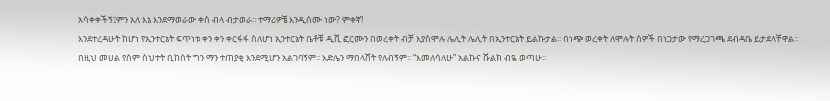አሳቀቀችኝ፤ምን አለ እኔ እንደማወራው ቀስ ብላ ብታወራ፡፡ ተማሪዎቼ እንዲሰሙ ነው? ምቀኛ!
እንደተረዳሁት ከሆነ የኢንተርኔት ፍጥነቱ ቀን ቀን ቀርፋፋ ስለሆነ ኢንተርኔት ቤቶቹ ዲቪ ፎርሙን በወረቀት ብቻ እያስሞሉ ሌሊት ሌሊት በኢንተርኔት ይልኩታል፡፡ በነጭ ወረቀት ለሞሉት ሰዎች በነጋታው የማረጋገጫ ደብዳቤ ይታደላቸዋል፡፡ በዚህ መሀል የስም ስህተት ቢከሰት ግን ማን ተጠያቂ እንደሚሆን አልገባኝም፡፡ እድሌን ማበላሸት የለብኝም፡፡ “እመለሳለሁ” አልኩና ሹልክ ብዬ ወጣሁ፡፡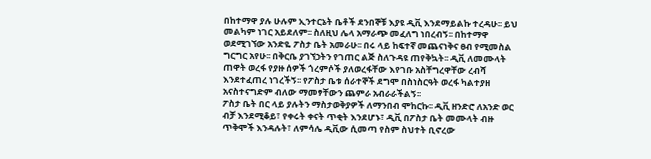በከተማዋ ያሉ ሁሉም ኢንተርኔት ቤቶች ደንበኞቹ እያዩ ዲቪ እንደማይልኩ ተረዳሁ፡፡ ይህ መልካም ነገር አይደለም፡፡ ስለዚህ ሌላ አማራጭ መፈለግ ነበረብኝ፡፡ በከተማዋ ወደሚገኘው አንድዬ ፖስታ ቤት አመራሁ፡፡ በሩ ላይ ከፍተኛ መጨናነቅና ፀብ የሚመስል ግርግር አየሁ፡፡ በቅርቤ ያገኘኃትን የገጠር ልጅ ስለጉዳዩ ጠየቅኳት፡፡ ዲቪ ለመሙላት ጠዋት ወረፋ የያዙ ሰዎች ጎረምሶች ያለወረፋቸው እየገቡ አስቸግረዋቸው ረብሻ እንደተፈጠረ ነገረችኝ፡፡ የፖስታ ቤቱ ሰራተኞች ደግሞ በስነስርዓት ወረፋ ካልተያዘ አናስተናግድም ብለው ማመፃቸውን ጨምራ አብራራችልኝ፡፡
ፖስታ ቤት በር ላይ ያሉትን ማስታወቅያዎች ለማንበብ ሞከርኩ፡፡ ዲቪ ዘንድሮ ለአንድ ወር ብቻ እንደሚቆይ፣ የቀሩት ቀናት ጥቂት እንደሆኑ፣ ዲቪ በፖስታ ቤት መሙላት ብዙ ጥቅሞች እንዳሉት፣ ለምሳሌ ዲቪው ሲመጣ የስም ስህተት ቢኖረው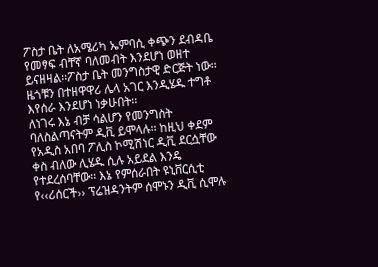ፖስታ ቤት ለአሜሪካ ኤምባሲ ቀጭን ደብዳቤ የመፃፍ ብቸኛ ባለመብት እንደሆነ ወዘተ ይናዘዛል፡፡ፖስታ ቤት መንግስታዊ ድርጅት ነው፡፡ ዜጎቹን በተዘዋዋሪ ሌላ አገር እንዲሄዱ ተግቶ እየሰራ እንደሆነ ነቃሁበት፡፡
ለነገሩ እኔ ብቻ ሳልሆን የመንግስት ባለስልጣናትም ዲቪ ይሞላሉ፡፡ ከዚህ ቀደም የአዲስ አበባ ፖሊስ ኮሚሽነር ዲቪ ደርሷቸው ቀስ ብለው ሊሄዱ ሲሉ አይደል እንዴ የተደረሰባቸው፡፡ እኔ የምሰራበት ዩኒቨርሲቲ የ‹‹ሪሰርች›› ፕሬዝዳንትም ሰሞኑን ዲቪ ሲሞሉ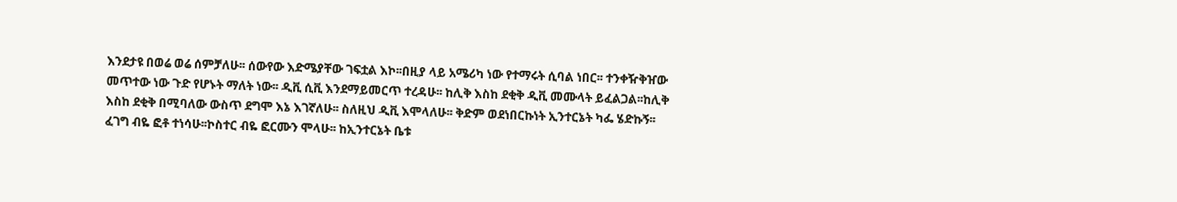እንደታዩ በወሬ ወሬ ሰምቻለሁ፡፡ ሰውየው እድሜያቸው ገፍቷል እኮ፡፡በዚያ ላይ አሜሪካ ነው የተማሩት ሲባል ነበር፡፡ ተንቀዥቅዠው መጥተው ነው ጉድ የሆኑት ማለት ነው፡፡ ዲቪ ሲቪ እንደማይመርጥ ተረዳሁ፡፡ ከሊቅ እስከ ደቂቅ ዲቪ መሙላት ይፈልጋል፡፡ከሊቅ እስከ ደቂቅ በሚባለው ውስጥ ደግሞ እኔ እገኛለሁ፡፡ ስለዚህ ዲቪ እሞላለሁ፡፡ ቅድም ወደነበርኩነት ኢንተርኔት ካፌ ሄድኩኝ፡፡ ፈገግ ብዬ ፎቶ ተነሳሁ፡፡ኮስተር ብዬ ፎርሙን ሞላሁ፡፡ ከኢንተርኔት ቤቱ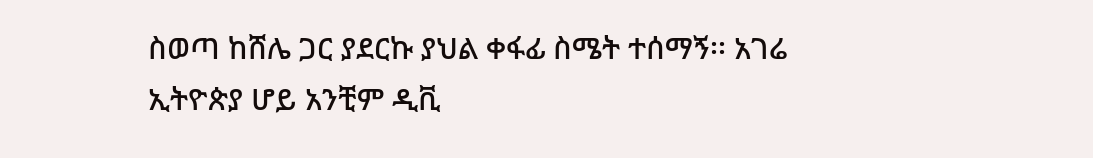ስወጣ ከሸሌ ጋር ያደርኩ ያህል ቀፋፊ ስሜት ተሰማኝ፡፡ አገሬ ኢትዮጵያ ሆይ አንቺም ዲቪ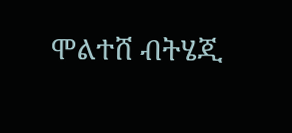ሞልተሸ ብትሄጂ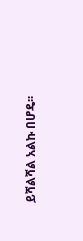ይሻልሻል አልኩ በሆዴ፡፡